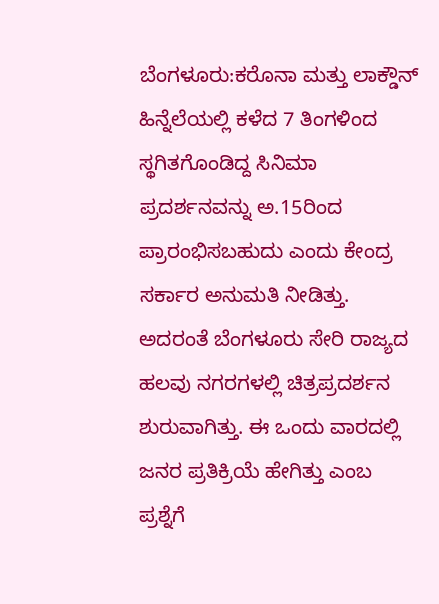ಬೆಂಗಳೂರು:ಕರೊನಾ ಮತ್ತು ಲಾಕ್ಡೌನ್ ಹಿನ್ನೆಲೆಯಲ್ಲಿ ಕಳೆದ 7 ತಿಂಗಳಿಂದ ಸ್ಥಗಿತಗೊಂಡಿದ್ದ ಸಿನಿಮಾ ಪ್ರದರ್ಶನವನ್ನು ಅ.15ರಿಂದ ಪ್ರಾರಂಭಿಸಬಹುದು ಎಂದು ಕೇಂದ್ರ ಸರ್ಕಾರ ಅನುಮತಿ ನೀಡಿತ್ತು. ಅದರಂತೆ ಬೆಂಗಳೂರು ಸೇರಿ ರಾಜ್ಯದ ಹಲವು ನಗರಗಳಲ್ಲಿ ಚಿತ್ರಪ್ರದರ್ಶನ ಶುರುವಾಗಿತ್ತು. ಈ ಒಂದು ವಾರದಲ್ಲಿ ಜನರ ಪ್ರತಿಕ್ರಿಯೆ ಹೇಗಿತ್ತು ಎಂಬ ಪ್ರಶ್ನೆಗೆ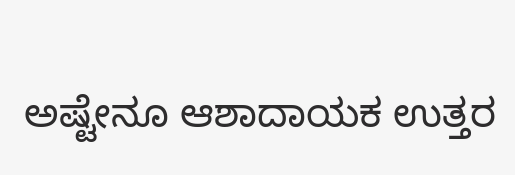ಅಷ್ಟೇನೂ ಆಶಾದಾಯಕ ಉತ್ತರ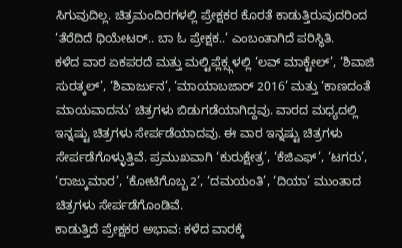ಸಿಗುವುದಿಲ್ಲ. ಚಿತ್ರಮಂದಿರಗಳಲ್ಲಿ ಪ್ರೇಕ್ಷಕರ ಕೊರತೆ ಕಾಡುತ್ತಿರುವುದರಿಂದ ‘ತೆರೆದಿದೆ ಥಿಯೇಟರ್.. ಬಾ ಓ ಪ್ರೇಕ್ಷಕ..’ ಎಂಬಂತಾಗಿದೆ ಪರಿಸ್ಥಿತಿ.
ಕಳೆದ ವಾರ ಏಕಪರದೆ ಮತ್ತು ಮಲ್ಟಿಪ್ಲೆಕ್ಸ್ಗಳಲ್ಲಿ ‘ಲವ್ ಮಾಕ್ಟೇಲ್’, ‘ಶಿವಾಜಿ ಸುರತ್ಕಲ್’, ‘ಶಿವಾರ್ಜುನ’, ‘ಮಾಯಾಬಜಾರ್ 2016’ ಮತ್ತು ‘ಕಾಣದಂತೆ ಮಾಯವಾದನು’ ಚಿತ್ರಗಳು ಬಿಡುಗಡೆಯಾಗಿದ್ದವು. ವಾರದ ಮಧ್ಯದಲ್ಲಿ ಇನ್ನಷ್ಟು ಚಿತ್ರಗಳು ಸೇರ್ಪಡೆಯಾದವು. ಈ ವಾರ ಇನ್ನಷ್ಟು ಚಿತ್ರಗಳು ಸೇರ್ಪಡೆಗೊಳ್ಳುತ್ತಿವೆ. ಪ್ರಮುಖವಾಗಿ ‘ಕುರುಕ್ಷೇತ್ರ’, ‘ಕೆಜಿಎಫ್’, ‘ಟಗರು’, ‘ರಾಜ್ಕುಮಾರ’, ‘ಕೋಟಿಗೊಬ್ಬ 2’, ‘ದಮಯಂತಿ’, ‘ದಿಯಾ’ ಮುಂತಾದ ಚಿತ್ರಗಳು ಸೇರ್ಪಡೆಗೊಂಡಿವೆ.
ಕಾಡುತ್ತಿದೆ ಪ್ರೇಕ್ಷಕರ ಅಭಾವ: ಕಳೆದ ವಾರಕ್ಕೆ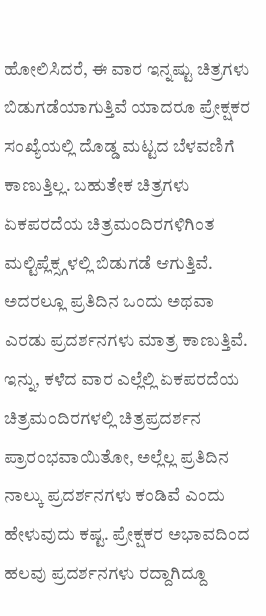ಹೋಲಿಸಿದರೆ, ಈ ವಾರ ಇನ್ನಷ್ಟು ಚಿತ್ರಗಳು ಬಿಡುಗಡೆಯಾಗುತ್ತಿವೆ ಯಾದರೂ ಪ್ರೇಕ್ಷಕರ ಸಂಖ್ಯೆಯಲ್ಲಿ ದೊಡ್ಡ ಮಟ್ಟದ ಬೆಳವಣಿಗೆ ಕಾಣುತ್ತಿಲ್ಲ. ಬಹುತೇಕ ಚಿತ್ರಗಳು ಏಕಪರದೆಯ ಚಿತ್ರಮಂದಿರಗಳಿಗಿಂತ ಮಲ್ಟಿಪ್ಲೆಕ್ಸ್ಗಳಲ್ಲಿ ಬಿಡುಗಡೆ ಆಗುತ್ತಿವೆ. ಅದರಲ್ಲೂ ಪ್ರತಿದಿನ ಒಂದು ಅಥವಾ ಎರಡು ಪ್ರದರ್ಶನಗಳು ಮಾತ್ರ ಕಾಣುತ್ತಿವೆ. ಇನ್ನು, ಕಳೆದ ವಾರ ಎಲ್ಲೆಲ್ಲಿ ಏಕಪರದೆಯ ಚಿತ್ರಮಂದಿರಗಳಲ್ಲಿ ಚಿತ್ರಪ್ರದರ್ಶನ ಪ್ರಾರಂಭವಾಯಿತೋ, ಅಲ್ಲೆಲ್ಲ ಪ್ರತಿದಿನ ನಾಲ್ಕು ಪ್ರದರ್ಶನಗಳು ಕಂಡಿವೆ ಎಂದು ಹೇಳುವುದು ಕಷ್ಟ. ಪ್ರೇಕ್ಷಕರ ಅಭಾವದಿಂದ ಹಲವು ಪ್ರದರ್ಶನಗಳು ರದ್ದಾಗಿದ್ದೂ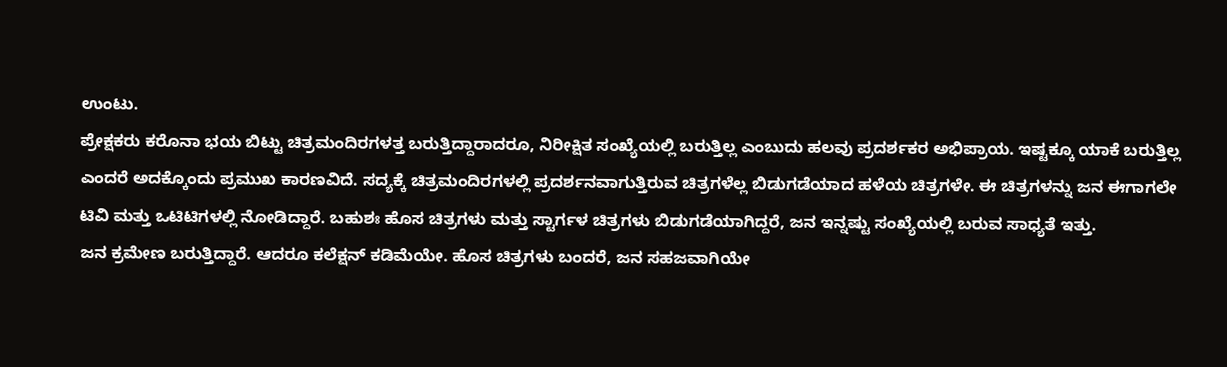ಉಂಟು.
ಪ್ರೇಕ್ಷಕರು ಕರೊನಾ ಭಯ ಬಿಟ್ಟು ಚಿತ್ರಮಂದಿರಗಳತ್ತ ಬರುತ್ತಿದ್ದಾರಾದರೂ, ನಿರೀಕ್ಷಿತ ಸಂಖ್ಯೆಯಲ್ಲಿ ಬರುತ್ತಿಲ್ಲ ಎಂಬುದು ಹಲವು ಪ್ರದರ್ಶಕರ ಅಭಿಪ್ರಾಯ. ಇಷ್ಟಕ್ಕೂ ಯಾಕೆ ಬರುತ್ತಿಲ್ಲ ಎಂದರೆ ಅದಕ್ಕೊಂದು ಪ್ರಮುಖ ಕಾರಣವಿದೆ. ಸದ್ಯಕ್ಕೆ ಚಿತ್ರಮಂದಿರಗಳಲ್ಲಿ ಪ್ರದರ್ಶನವಾಗುತ್ತಿರುವ ಚಿತ್ರಗಳೆಲ್ಲ ಬಿಡುಗಡೆಯಾದ ಹಳೆಯ ಚಿತ್ರಗಳೇ. ಈ ಚಿತ್ರಗಳನ್ನು ಜನ ಈಗಾಗಲೇ ಟಿವಿ ಮತ್ತು ಒಟಿಟಿಗಳಲ್ಲಿ ನೋಡಿದ್ದಾರೆ. ಬಹುಶಃ ಹೊಸ ಚಿತ್ರಗಳು ಮತ್ತು ಸ್ಟಾರ್ಗಳ ಚಿತ್ರಗಳು ಬಿಡುಗಡೆಯಾಗಿದ್ದರೆ, ಜನ ಇನ್ನಷ್ಟು ಸಂಖ್ಯೆಯಲ್ಲಿ ಬರುವ ಸಾಧ್ಯತೆ ಇತ್ತು.
ಜನ ಕ್ರಮೇಣ ಬರುತ್ತಿದ್ದಾರೆ. ಆದರೂ ಕಲೆಕ್ಷನ್ ಕಡಿಮೆಯೇ. ಹೊಸ ಚಿತ್ರಗಳು ಬಂದರೆ, ಜನ ಸಹಜವಾಗಿಯೇ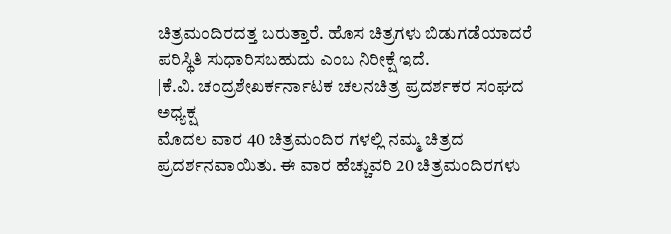ಚಿತ್ರಮಂದಿರದತ್ತ ಬರುತ್ತಾರೆ. ಹೊಸ ಚಿತ್ರಗಳು ಬಿಡುಗಡೆಯಾದರೆ ಪರಿಸ್ಥಿತಿ ಸುಧಾರಿಸಬಹುದು ಎಂಬ ನಿರೀಕ್ಷೆ ಇದೆ.
|ಕೆ.ವಿ. ಚಂದ್ರಶೇಖರ್ಕರ್ನಾಟಕ ಚಲನಚಿತ್ರ ಪ್ರದರ್ಶಕರ ಸಂಘದ ಅಧ್ಯಕ್ಷ
ಮೊದಲ ವಾರ 40 ಚಿತ್ರಮಂದಿರ ಗಳಲ್ಲಿ ನಮ್ಮ ಚಿತ್ರದ ಪ್ರದರ್ಶನವಾಯಿತು. ಈ ವಾರ ಹೆಚ್ಚುವರಿ 20 ಚಿತ್ರಮಂದಿರಗಳು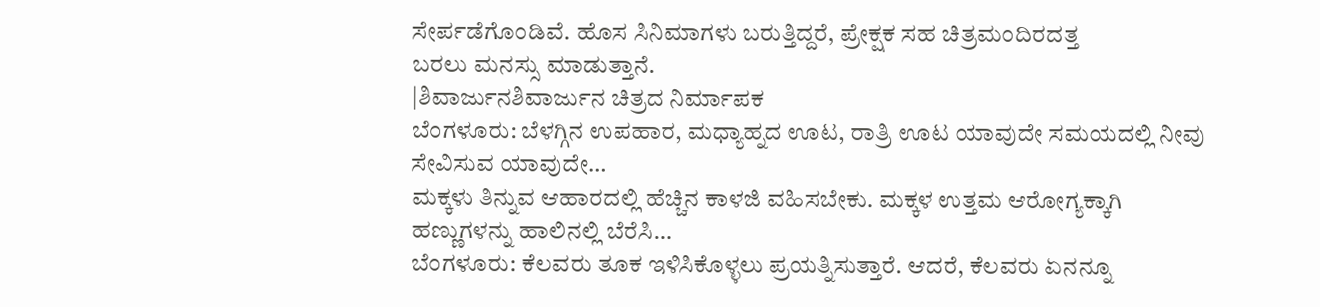ಸೇರ್ಪಡೆಗೊಂಡಿವೆ. ಹೊಸ ಸಿನಿಮಾಗಳು ಬರುತ್ತಿದ್ದರೆ, ಪ್ರೇಕ್ಷಕ ಸಹ ಚಿತ್ರಮಂದಿರದತ್ತ
ಬರಲು ಮನಸ್ಸು ಮಾಡುತ್ತಾನೆ.
|ಶಿವಾರ್ಜುನಶಿವಾರ್ಜುನ ಚಿತ್ರದ ನಿರ್ಮಾಪಕ
ಬೆಂಗಳೂರು: ಬೆಳಗ್ಗಿನ ಉಪಹಾರ, ಮಧ್ಯಾಹ್ನದ ಊಟ, ರಾತ್ರಿ ಊಟ ಯಾವುದೇ ಸಮಯದಲ್ಲಿ ನೀವು ಸೇವಿಸುವ ಯಾವುದೇ…
ಮಕ್ಕಳು ತಿನ್ನುವ ಆಹಾರದಲ್ಲಿ ಹೆಚ್ಚಿನ ಕಾಳಜಿ ವಹಿಸಬೇಕು. ಮಕ್ಕಳ ಉತ್ತಮ ಆರೋಗ್ಯಕ್ಕಾಗಿ ಹಣ್ಣುಗಳನ್ನು ಹಾಲಿನಲ್ಲಿ ಬೆರೆಸಿ…
ಬೆಂಗಳೂರು: ಕೆಲವರು ತೂಕ ಇಳಿಸಿಕೊಳ್ಳಲು ಪ್ರಯತ್ನಿಸುತ್ತಾರೆ. ಆದರೆ, ಕೆಲವರು ಏನನ್ನೂ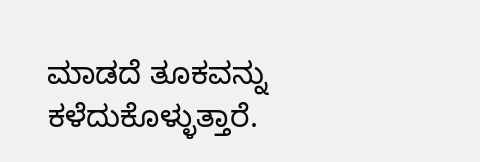ಮಾಡದೆ ತೂಕವನ್ನು ಕಳೆದುಕೊಳ್ಳುತ್ತಾರೆ.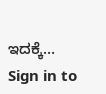ಇದಕ್ಕೆ…
Sign in to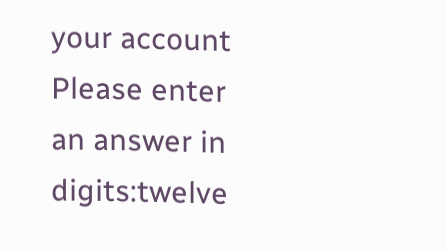your account
Please enter an answer in digits:twelve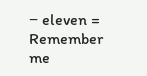− eleven =
Remember me